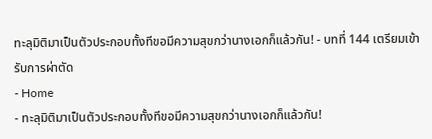ทะลุมิติมาเป็นตัวประกอบทั้งทีขอมีความสุขกว่านางเอกก็แล้วกัน! - บทที่ 144 เตรียมเข้ารับการผ่าตัด
- Home
- ทะลุมิติมาเป็นตัวประกอบทั้งทีขอมีความสุขกว่านางเอกก็แล้วกัน!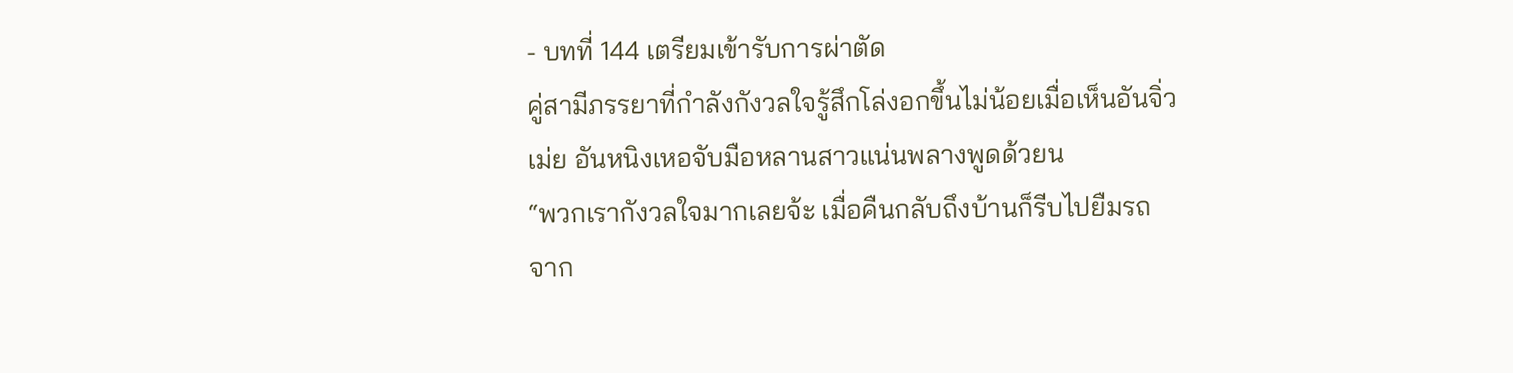- บทที่ 144 เตรียมเข้ารับการผ่าตัด
คู่สามีภรรยาที่กำลังกังวลใจรู้สึกโล่งอกขึ้นไม่น้อยเมื่อเห็นอันจิ่ว
เม่ย อันหนิงเหอจับมือหลานสาวแน่นพลางพูดด้วยน
“พวกเรากังวลใจมากเลยจ้ะ เมื่อคืนกลับถึงบ้านก็รีบไปยืมรถ
จาก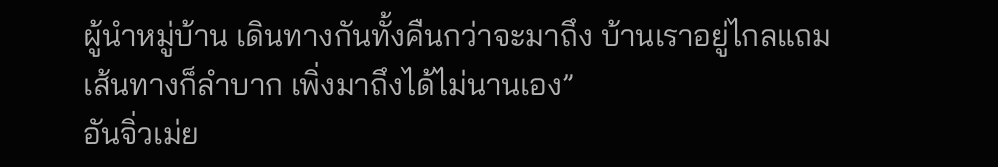ผู้นำหมู่บ้าน เดินทางกันทั้งคืนกว่าจะมาถึง บ้านเราอยู่ไกลแถม
เส้นทางก็ลำบาก เพิ่งมาถึงได้ไม่นานเอง”
อันจิ่วเม่ย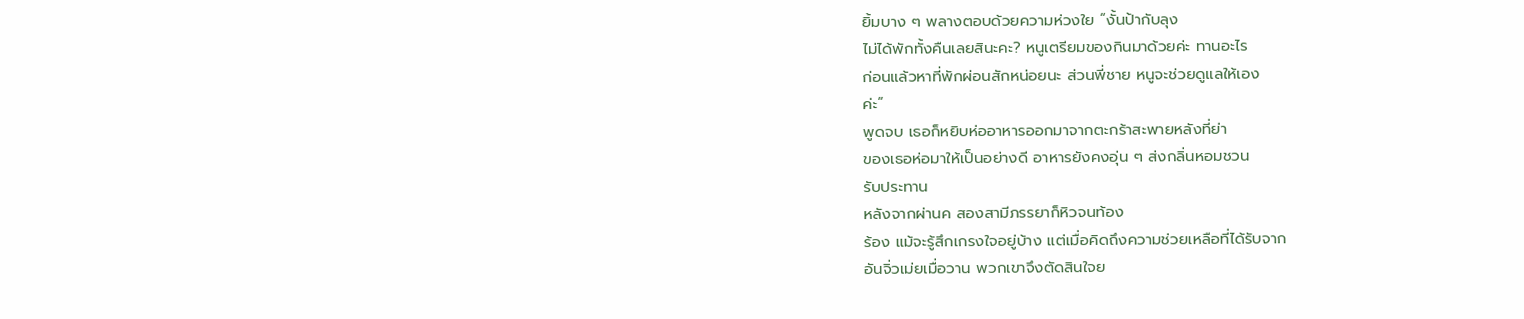ยิ้มบาง ๆ พลางตอบด้วยความห่วงใย “งั้นป้ากับลุง
ไม่ได้พักทั้งคืนเลยสินะคะ? หนูเตรียมของกินมาด้วยค่ะ ทานอะไร
ก่อนแล้วหาที่พักผ่อนสักหน่อยนะ ส่วนพี่ชาย หนูจะช่วยดูแลให้เอง
ค่ะ”
พูดจบ เธอก็หยิบห่ออาหารออกมาจากตะกร้าสะพายหลังที่ย่า
ของเธอห่อมาให้เป็นอย่างดี อาหารยังคงอุ่น ๆ ส่งกลิ่นหอมชวน
รับประทาน
หลังจากผ่านค สองสามีภรรยาก็หิวจนท้อง
ร้อง แม้จะรู้สึกเกรงใจอยู่บ้าง แต่เมื่อคิดถึงความช่วยเหลือที่ได้รับจาก
อันจิ่วเม่ยเมื่อวาน พวกเขาจึงตัดสินใจย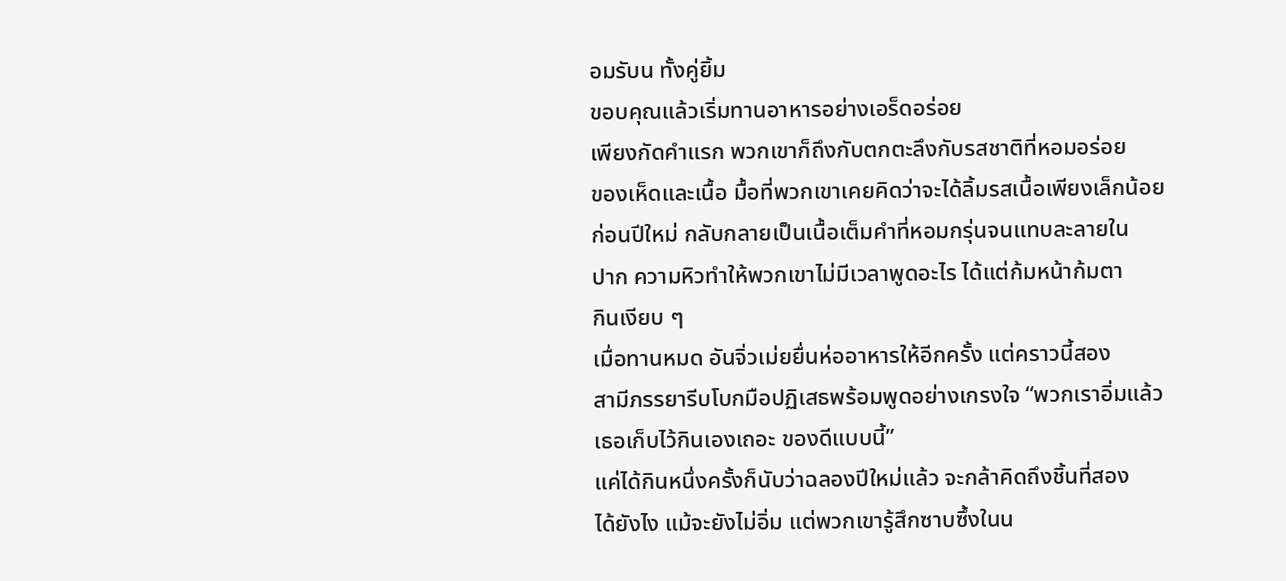อมรับน ทั้งคู่ยิ้ม
ขอบคุณแล้วเริ่มทานอาหารอย่างเอร็ดอร่อย
เพียงกัดคำแรก พวกเขาก็ถึงกับตกตะลึงกับรสชาติที่หอมอร่อย
ของเห็ดและเนื้อ มื้อที่พวกเขาเคยคิดว่าจะได้ลิ้มรสเนื้อเพียงเล็กน้อย
ก่อนปีใหม่ กลับกลายเป็นเนื้อเต็มคำที่หอมกรุ่นจนแทบละลายใน
ปาก ความหิวทำให้พวกเขาไม่มีเวลาพูดอะไร ได้แต่ก้มหน้าก้มตา
กินเงียบ ๆ
เมื่อทานหมด อันจิ่วเม่ยยื่นห่ออาหารให้อีกครั้ง แต่คราวนี้สอง
สามีภรรยารีบโบกมือปฏิเสธพร้อมพูดอย่างเกรงใจ “พวกเราอิ่มแล้ว
เธอเก็บไว้กินเองเถอะ ของดีแบบนี้”
แค่ได้กินหนึ่งครั้งก็นับว่าฉลองปีใหม่แล้ว จะกล้าคิดถึงชิ้นที่สอง
ได้ยังไง แม้จะยังไม่อิ่ม แต่พวกเขารู้สึกซาบซึ้งในน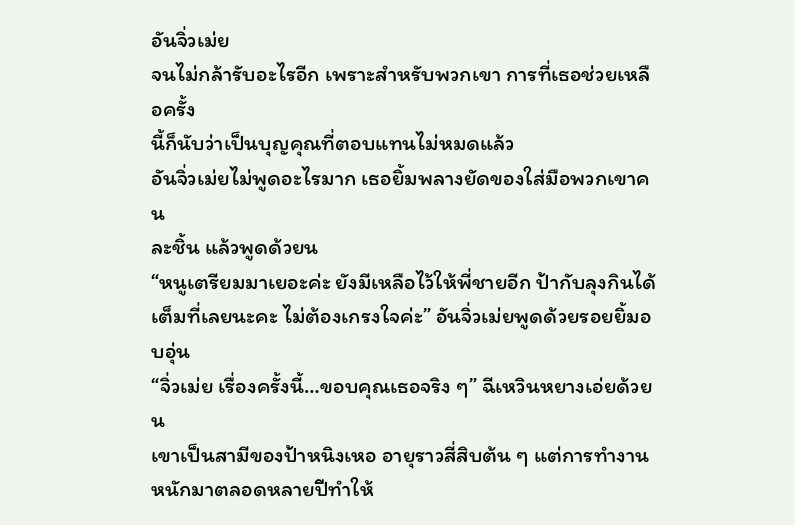อันจิ่วเม่ย
จนไม่กล้ารับอะไรอีก เพราะสำหรับพวกเขา การที่เธอช่วยเหลือครั้ง
นี้ก็นับว่าเป็นบุญคุณที่ตอบแทนไม่หมดแล้ว
อันจิ่วเม่ยไม่พูดอะไรมาก เธอยิ้มพลางยัดของใส่มือพวกเขาคน
ละชิ้น แล้วพูดด้วยน
“หนูเตรียมมาเยอะค่ะ ยังมีเหลือไว้ให้พี่ชายอีก ป้ากับลุงกินได้
เต็มที่เลยนะคะ ไม่ต้องเกรงใจค่ะ” อันจิ่วเม่ยพูดด้วยรอยยิ้มอบอุ่น
“จิ่วเม่ย เรื่องครั้งนี้…ขอบคุณเธอจริง ๆ” ฉีเหวินหยางเอ่ยด้วย
น
เขาเป็นสามีของป้าหนิงเหอ อายุราวสี่สิบต้น ๆ แต่การทำงาน
หนักมาตลอดหลายปีทำให้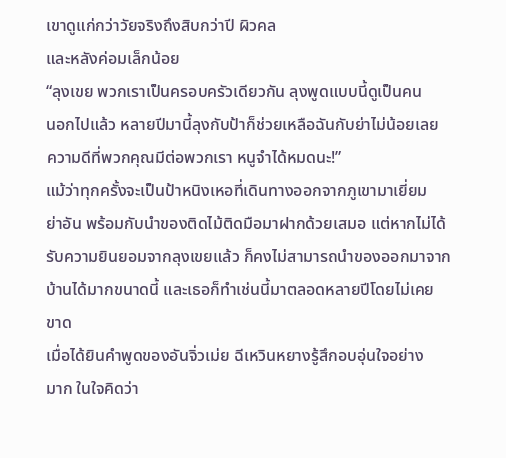เขาดูแก่กว่าวัยจริงถึงสิบกว่าปี ผิวคล
และหลังค่อมเล็กน้อย
“ลุงเขย พวกเราเป็นครอบครัวเดียวกัน ลุงพูดแบบนี้ดูเป็นคน
นอกไปแล้ว หลายปีมานี้ลุงกับป้าก็ช่วยเหลือฉันกับย่าไม่น้อยเลย
ความดีที่พวกคุณมีต่อพวกเรา หนูจำได้หมดนะ!”
แม้ว่าทุกครั้งจะเป็นป้าหนิงเหอที่เดินทางออกจากภูเขามาเยี่ยม
ย่าอัน พร้อมกับนำของติดไม้ติดมือมาฝากด้วยเสมอ แต่หากไม่ได้
รับความยินยอมจากลุงเขยแล้ว ก็คงไม่สามารถนำของออกมาจาก
บ้านได้มากขนาดนี้ และเธอก็ทำเช่นนี้มาตลอดหลายปีโดยไม่เคย
ขาด
เมื่อได้ยินคำพูดของอันจิ่วเม่ย ฉีเหวินหยางรู้สึกอบอุ่นใจอย่าง
มาก ในใจคิดว่า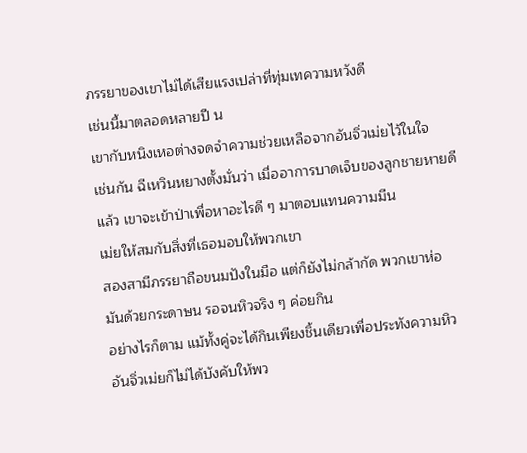ภรรยาของเขาไม่ได้เสียแรงเปล่าที่ทุ่มเทความหวังดี
เช่นนี้มาตลอดหลายปี น
เขากับหนิงเหอต่างจดจำความช่วยเหลือจากอันจิ่วเม่ยไว้ในใจ
เช่นกัน ฉีเหวินหยางตั้งมั่นว่า เมื่ออาการบาดเจ็บของลูกชายหายดี
แล้ว เขาจะเข้าป่าเพื่อหาอะไรดี ๆ มาตอบแทนความมีน
เม่ยให้สมกับสิ่งที่เธอมอบให้พวกเขา
สองสามีภรรยาถือขนมปังในมือ แต่ก็ยังไม่กล้ากัด พวกเขาห่อ
มันด้วยกระดาษน รอจนหิวจริง ๆ ค่อยกิน
อย่างไรก็ตาม แม้ทั้งคู่จะได้กินเพียงชิ้นเดียวเพื่อประทังความหิว
อันจิ่วเม่ยก็ไม่ได้บังคับให้พว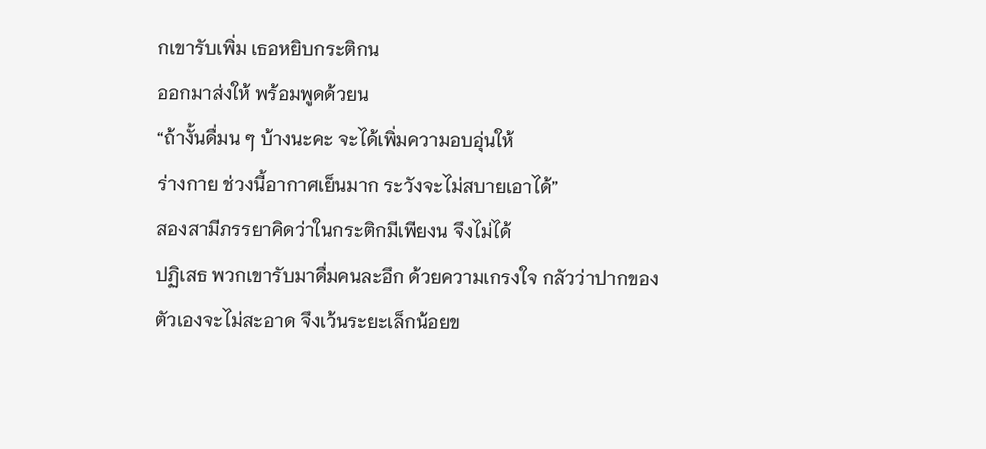กเขารับเพิ่ม เธอหยิบกระติกน
ออกมาส่งให้ พร้อมพูดด้วยน
“ถ้างั้นดื่มน ๆ บ้างนะคะ จะได้เพิ่มความอบอุ่นให้
ร่างกาย ช่วงนี้อากาศเย็นมาก ระวังจะไม่สบายเอาได้”
สองสามีภรรยาคิดว่าในกระติกมีเพียงน จึงไม่ได้
ปฏิเสธ พวกเขารับมาดื่มคนละอึก ด้วยความเกรงใจ กลัวว่าปากของ
ตัวเองจะไม่สะอาด จึงเว้นระยะเล็กน้อยข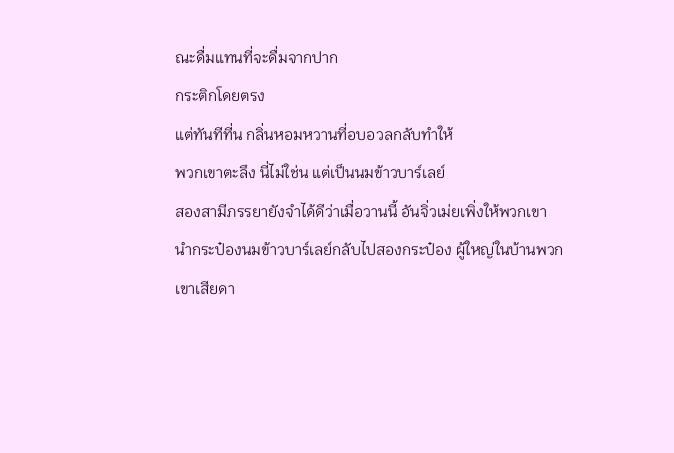ณะดื่มแทนที่จะดื่มจากปาก
กระติกโดยตรง
แต่ทันทีที่น กลิ่นหอมหวานที่อบอวลกลับทำให้
พวกเขาตะลึง นี่ไม่ใช่น แต่เป็นนมข้าวบาร์เลย์
สองสามีภรรยายังจำได้ดีว่าเมื่อวานนี้ อันจิ่วเม่ยเพิ่งให้พวกเขา
นำกระป๋องนมข้าวบาร์เลย์กลับไปสองกระป๋อง ผู้ใหญ่ในบ้านพวก
เขาเสียดา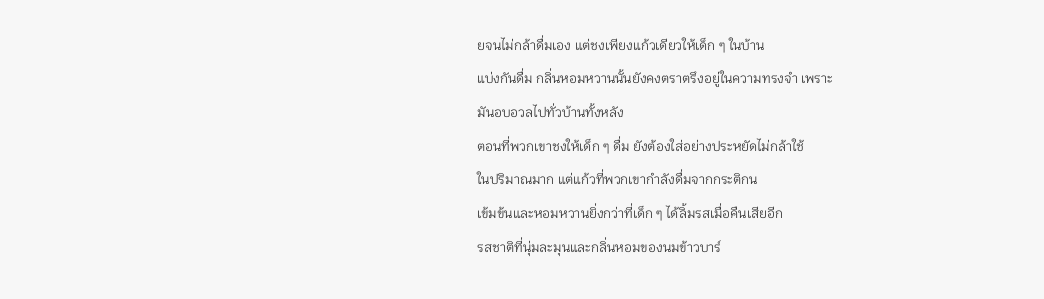ยจนไม่กล้าดื่มเอง แต่ชงเพียงแก้วเดียวให้เด็ก ๆ ในบ้าน
แบ่งกันดื่ม กลิ่นหอมหวานนั้นยังคงตราตรึงอยู่ในความทรงจำ เพราะ
มันอบอวลไปทั่วบ้านทั้งหลัง
ตอนที่พวกเขาชงให้เด็ก ๆ ดื่ม ยังต้องใส่อย่างประหยัดไม่กล้าใช้
ในปริมาณมาก แต่แก้วที่พวกเขากำลังดื่มจากกระติกน
เข้มข้นและหอมหวานยิ่งกว่าที่เด็ก ๆ ได้ลิ้มรสเมื่อคืนเสียอีก
รสชาติที่นุ่มละมุนและกลิ่นหอมของนมข้าวบาร์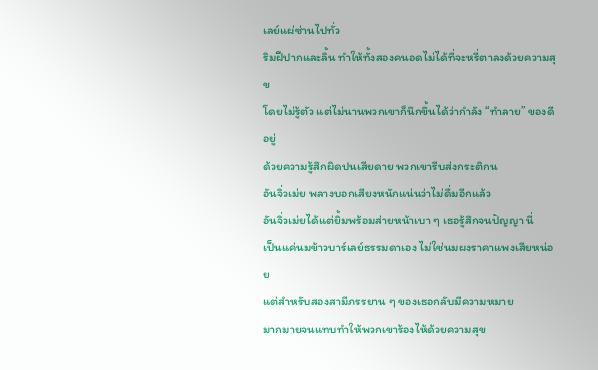เลย์แผ่ซ่านไปทั่ว
ริมฝีปากและลิ้น ทำให้ทั้งสองคนอดไม่ได้ที่จะหรี่ตาลงด้วยความสุข
โดยไม่รู้ตัว แต่ไม่นานพวกเขาก็นึกขึ้นได้ว่ากำลัง “ทำลาย” ของดี
อยู่
ด้วยความรู้สึกผิดปนเสียดาย พวกเขารีบส่งกระติกน
อันจิ่วเม่ย พลางบอกเสียงหนักแน่นว่าไม่ดื่มอีกแล้ว
อันจิ่วเม่ยได้แต่ยิ้มพร้อมส่ายหน้าเบา ๆ เธอรู้สึกจนปัญญา นี่
เป็นแค่นมข้าวบาร์เลย์ธรรมดาเอง ไม่ใช่นมผงราคาแพงเสียหน่อย
แต่สำหรับสองสามีภรรยาน ๆ ของเธอกลับมีความหมาย
มากมายจนแทบทำให้พวกเขาร้องไห้ด้วยความสุข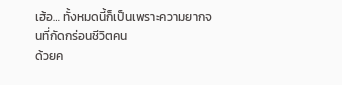เฮ้อ… ทั้งหมดนี้ก็เป็นเพราะความยากจนที่กัดกร่อนชีวิตคน
ด้วยค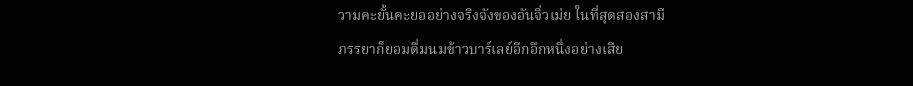วามคะยั้นคะยออย่างจริงจังของอันจิ่วเม่ย ในที่สุดสองสามี
ภรรยาก็ยอมดื่มนมข้าวบาร์เลย์อีกอึกหนึ่งอย่างเสีย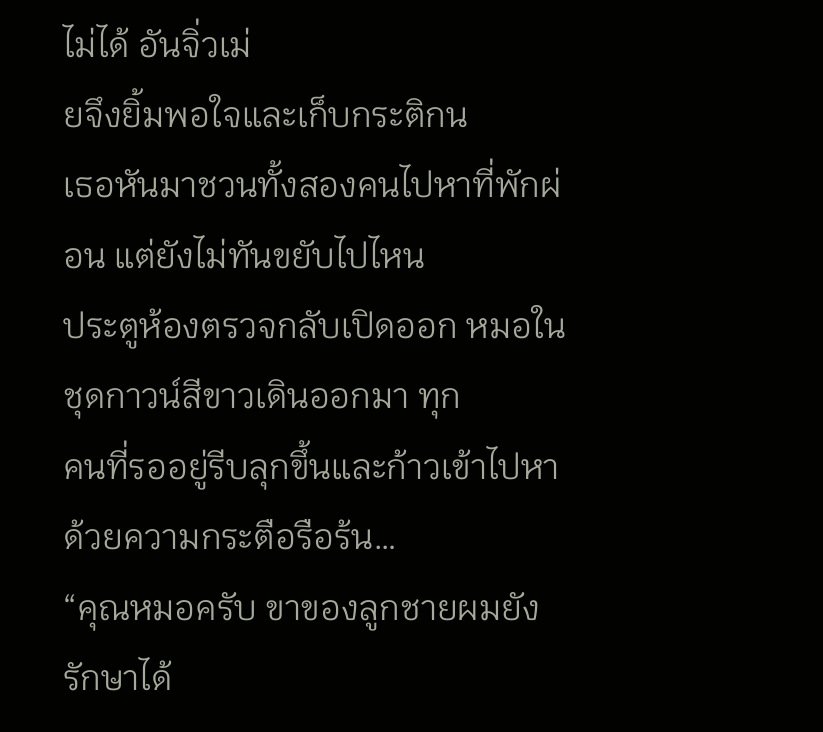ไม่ได้ อันจิ่วเม่
ยจึงยิ้มพอใจและเก็บกระติกน
เธอหันมาชวนทั้งสองคนไปหาที่พักผ่อน แต่ยังไม่ทันขยับไปไหน
ประตูห้องตรวจกลับเปิดออก หมอในชุดกาวน์สีขาวเดินออกมา ทุก
คนที่รออยู่รีบลุกขึ้นและก้าวเข้าไปหาด้วยความกระตือรือร้น…
“คุณหมอครับ ขาของลูกชายผมยังรักษาได้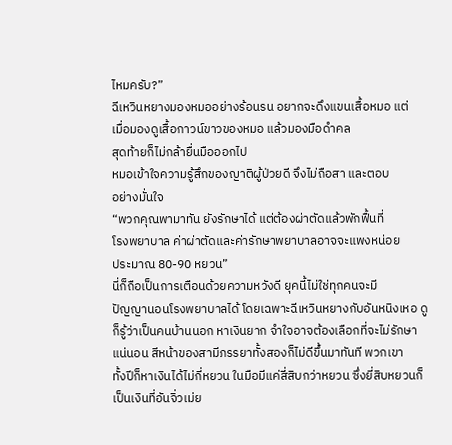ไหมครับ?”
ฉีเหวินหยางมองหมออย่างร้อนรน อยากจะดึงแขนเสื้อหมอ แต่
เมื่อมองดูเสื้อกาวน์ขาวของหมอ แล้วมองมือดำคล
สุดท้ายก็ไม่กล้ายื่นมือออกไป
หมอเข้าใจความรู้สึกของญาติผู้ป่วยดี จึงไม่ถือสา และตอบ
อย่างมั่นใจ
“พวกคุณพามาทัน ยังรักษาได้ แต่ต้องผ่าตัดแล้วพักฟื้นที่
โรงพยาบาล ค่าผ่าตัดและค่ารักษาพยาบาลอาจจะแพงหน่อย
ประมาณ 80-90 หยวน”
นี่ก็ถือเป็นการเตือนด้วยความหวังดี ยุคนี้ไม่ใช่ทุกคนจะมี
ปัญญานอนโรงพยาบาลได้ โดยเฉพาะฉีเหวินหยางกับอันหนิงเหอ ดู
ก็รู้ว่าเป็นคนบ้านนอก หาเงินยาก จำใจอาจต้องเลือกที่จะไม่รักษา
แน่นอน สีหน้าของสามีภรรยาทั้งสองก็ไม่ดีขึ้นมาทันที พวกเขา
ทั้งปีก็หาเงินได้ไม่กี่หยวน ในมือมีแค่สี่สิบกว่าหยวน ซึ่งยี่สิบหยวนก็
เป็นเงินที่อันจิ่วเม่ย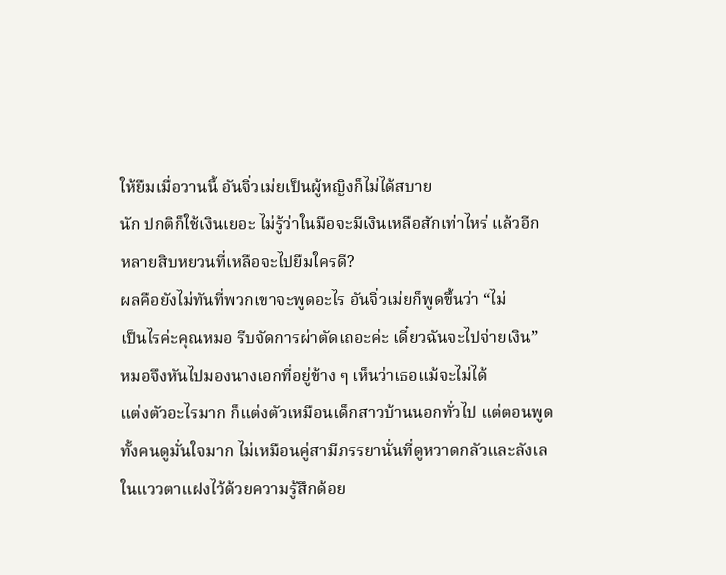ให้ยืมเมื่อวานนี้ อันจิ่วเม่ยเป็นผู้หญิงก็ไม่ได้สบาย
นัก ปกติก็ใช้เงินเยอะ ไม่รู้ว่าในมือจะมีเงินเหลือสักเท่าไหร่ แล้วอีก
หลายสิบหยวนที่เหลือจะไปยืมใครดี?
ผลคือยังไม่ทันที่พวกเขาจะพูดอะไร อันจิ่วเม่ยก็พูดขึ้นว่า “ไม่
เป็นไรค่ะคุณหมอ รีบจัดการผ่าตัดเถอะค่ะ เดี๋ยวฉันจะไปจ่ายเงิน”
หมอจึงหันไปมองนางเอกที่อยู่ข้าง ๆ เห็นว่าเธอแม้จะไม่ได้
แต่งตัวอะไรมาก ก็แต่งตัวเหมือนเด็กสาวบ้านนอกทั่วไป แต่ตอนพูด
ทั้งคนดูมั่นใจมาก ไม่เหมือนคู่สามีภรรยานั่นที่ดูหวาดกลัวและลังเล
ในแววตาแฝงไว้ด้วยความรู้สึกด้อย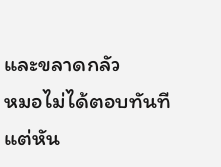และขลาดกลัว
หมอไม่ได้ตอบทันที แต่หัน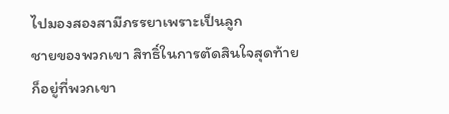ไปมองสองสามีภรรยาเพราะเป็นลูก
ชายของพวกเขา สิทธิ์ในการตัดสินใจสุดท้ายก็อยู่ที่พวกเขา